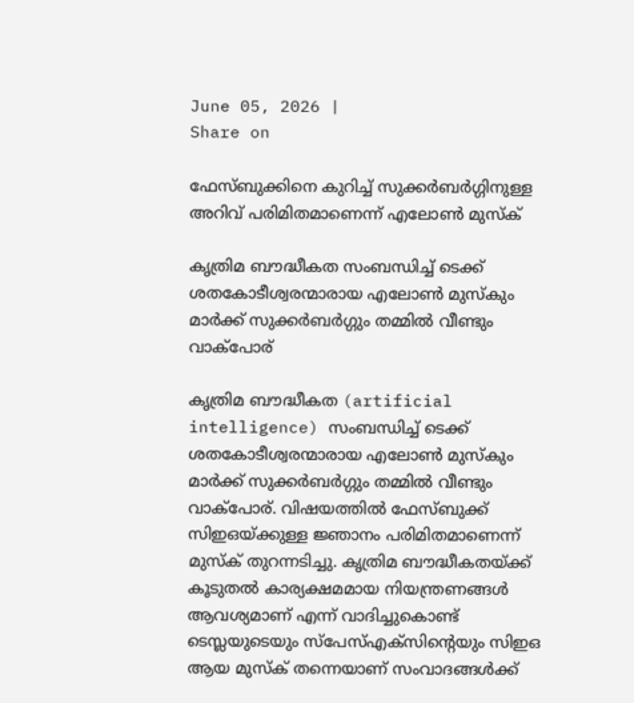June 05, 2026 |
Share on

ഫേസ്ബുക്കിനെ കുറിച്ച് സുക്കര്‍ബര്‍ഗ്ഗിനുള്ള അറിവ് പരിമിതമാണെന്ന് എലോണ്‍ മുസ്‌ക്

കൃത്രിമ ബൗദ്ധീകത സംബന്ധിച്ച് ടെക്ക് ശതകോടീശ്വരന്മാരായ എലോണ്‍ മുസ്‌കും മാര്‍ക്ക് സുക്കര്‍ബര്‍ഗ്ഗും തമ്മില്‍ വീണ്ടും വാക്‌പോര്

കൃത്രിമ ബൗദ്ധീകത (artificial intelligence) സംബന്ധിച്ച് ടെക്ക് ശതകോടീശ്വരന്മാരായ എലോണ്‍ മുസ്‌കും മാര്‍ക്ക് സുക്കര്‍ബര്‍ഗ്ഗും തമ്മില്‍ വീണ്ടും വാക്‌പോര്. വിഷയത്തില്‍ ഫേസ്ബുക്ക് സിഇഒയ്ക്കുള്ള ജ്ഞാനം പരിമിതമാണെന്ന് മുസ്‌ക് തുറന്നടിച്ചു. കൃത്രിമ ബൗദ്ധീകതയ്ക്ക് കൂടുതല്‍ കാര്യക്ഷമമായ നിയന്ത്രണങ്ങള്‍ ആവശ്യമാണ് എന്ന് വാദിച്ചുകൊണ്ട് ടെസ്ലയുടെയും സ്‌പേസ്എക്‌സിന്റെയും സിഇഒ ആയ മുസ്‌ക് തന്നെയാണ് സംവാദങ്ങള്‍ക്ക്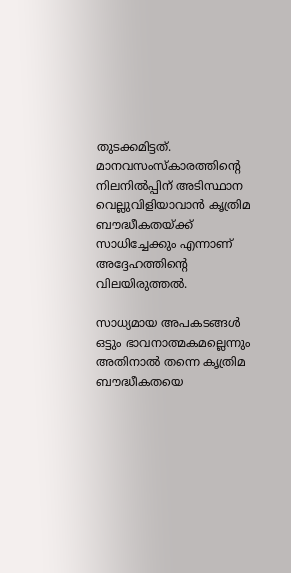തുടക്കമിട്ടത്. മാനവസംസ്‌കാരത്തിന്റെ നിലനില്‍പ്പിന് അടിസ്ഥാന വെല്ലുവിളിയാവാന്‍ കൃത്രിമ ബൗദ്ധീകതയ്ക്ക് സാധിച്ചേക്കും എന്നാണ് അദ്ദേഹത്തിന്റെ വിലയിരുത്തല്‍.

സാധ്യമായ അപകടങ്ങള്‍ ഒട്ടും ഭാവനാത്മകമല്ലെന്നും അതിനാല്‍ തന്നെ കൃത്രിമ ബൗദ്ധീകതയെ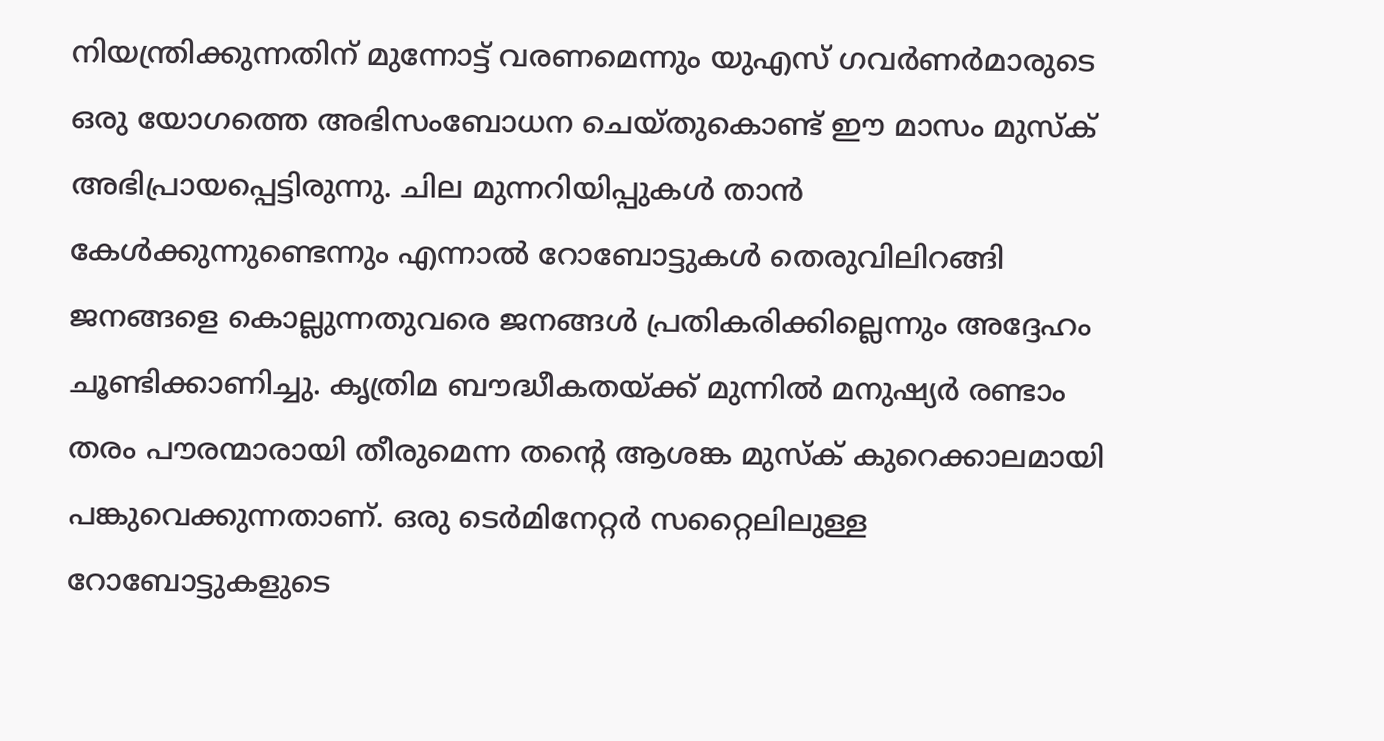നിയന്ത്രിക്കുന്നതിന് മുന്നോട്ട് വരണമെന്നും യുഎസ് ഗവര്‍ണര്‍മാരുടെ ഒരു യോഗത്തെ അഭിസംബോധന ചെയ്തുകൊണ്ട് ഈ മാസം മുസ്‌ക് അഭിപ്രായപ്പെട്ടിരുന്നു. ചില മുന്നറിയിപ്പുകള്‍ താന്‍ കേള്‍ക്കുന്നുണ്ടെന്നും എന്നാല്‍ റോബോട്ടുകള്‍ തെരുവിലിറങ്ങി ജനങ്ങളെ കൊല്ലുന്നതുവരെ ജനങ്ങള്‍ പ്രതികരിക്കില്ലെന്നും അദ്ദേഹം ചൂണ്ടിക്കാണിച്ചു. കൃത്രിമ ബൗദ്ധീകതയ്ക്ക് മുന്നില്‍ മനുഷ്യര്‍ രണ്ടാം തരം പൗരന്മാരായി തീരുമെന്ന തന്റെ ആശങ്ക മുസ്‌ക് കുറെക്കാലമായി പങ്കുവെക്കുന്നതാണ്. ഒരു ടെര്‍മിനേറ്റര്‍ സറ്റൈലിലുള്ള റോബോട്ടുകളുടെ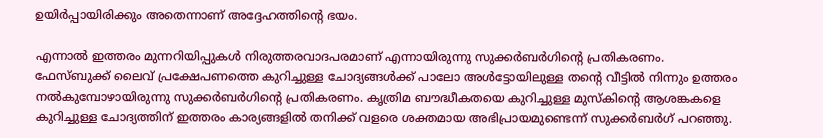ഉയിര്‍പ്പായിരിക്കും അതെന്നാണ് അദ്ദേഹത്തിന്റെ ഭയം.

എന്നാല്‍ ഇത്തരം മുന്നറിയിപ്പുകള്‍ നിരുത്തരവാദപരമാണ് എന്നായിരുന്നു സുക്കര്‍ബര്‍ഗിന്റെ പ്രതികരണം. ഫേസ്ബുക്ക് ലൈവ് പ്രക്ഷേപണത്തെ കുറിച്ചുള്ള ചോദ്യങ്ങള്‍ക്ക് പാലോ അള്‍ട്ടോയിലുള്ള തന്റെ വീട്ടില്‍ നിന്നും ഉത്തരം നല്‍കുമ്പോഴായിരുന്നു സുക്കര്‍ബര്‍ഗിന്റെ പ്രതികരണം. കൃത്രിമ ബൗദ്ധീകതയെ കുറിച്ചുള്ള മുസ്‌കിന്റെ ആശങ്കകളെ കുറിച്ചുള്ള ചോദ്യത്തിന് ഇത്തരം കാര്യങ്ങളില്‍ തനിക്ക് വളരെ ശക്തമായ അഭിപ്രായമുണ്ടെന്ന് സുക്കര്‍ബര്‍ഗ് പറഞ്ഞു.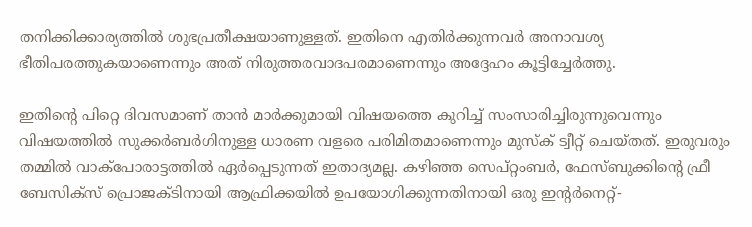തനിക്കിക്കാര്യത്തില്‍ ശുഭപ്രതീക്ഷയാണുള്ളത്. ഇതിനെ എതിര്‍ക്കുന്നവര്‍ അനാവശ്യ ഭീതിപരത്തുകയാണെന്നും അത് നിരുത്തരവാദപരമാണെന്നും അദ്ദേഹം കൂട്ടിച്ചേര്‍ത്തു.

ഇതിന്റെ പിറ്റെ ദിവസമാണ് താന്‍ മാര്‍ക്കുമായി വിഷയത്തെ കുറിച്ച് സംസാരിച്ചിരുന്നുവെന്നും വിഷയത്തില്‍ സുക്കര്‍ബര്‍ഗിനുള്ള ധാരണ വളരെ പരിമിതമാണെന്നും മുസ്‌ക് ട്വീറ്റ് ചെയ്തത്. ഇരുവരും തമ്മില്‍ വാക്‌പോരാട്ടത്തില്‍ ഏര്‍പ്പെടുന്നത് ഇതാദ്യമല്ല. കഴിഞ്ഞ സെപ്റ്റംബര്‍, ഫേസ്ബുക്കിന്റെ ഫ്രീ ബേസിക്‌സ് പ്രൊജക്ടിനായി ആഫ്രിക്കയില്‍ ഉപയോഗിക്കുന്നതിനായി ഒരു ഇന്റര്‍നെറ്റ്-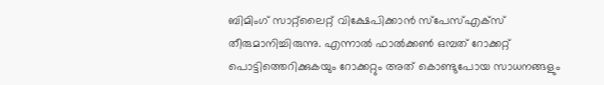ബിമിംഗ് സാറ്റ്‌ലൈറ്റ് വിക്ഷേപിക്കാന്‍ സ്‌പേസ്എക്‌സ് തീരുമാനിച്ചിരുന്നു. എന്നാല്‍ ഫാല്‍ക്കണ്‍ ഒമ്പത് റോക്കറ്റ് പൊട്ടിത്തെറിക്കുകയും റോക്കറ്റും അത് കൊണ്ടുപോയ സാധനങ്ങളും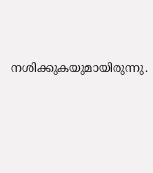നശിക്കുകയുമായിരുന്നു.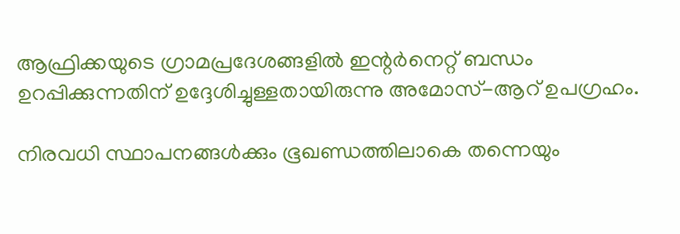ആഫ്രിക്കയുടെ ഗ്രാമപ്രദേശങ്ങളില്‍ ഇന്റര്‍നെറ്റ് ബന്ധം ഉറപ്പിക്കുന്നതിന് ഉദ്ദേശിച്ചുള്ളതായിരുന്നു അമോസ്-ആറ് ഉപഗ്രഹം.

നിരവധി സ്ഥാപനങ്ങള്‍ക്കും ഭൂഖണ്ഡത്തിലാകെ തന്നെയും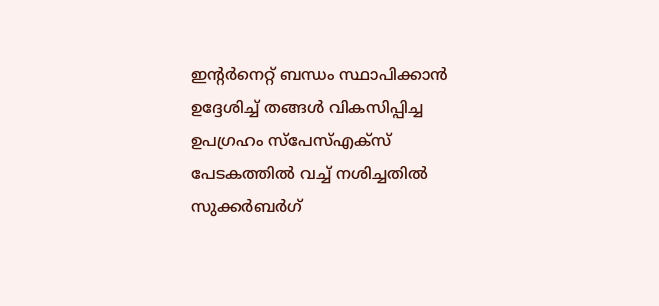ഇന്റര്‍നെറ്റ് ബന്ധം സ്ഥാപിക്കാന്‍ ഉദ്ദേശിച്ച് തങ്ങള്‍ വികസിപ്പിച്ച ഉപഗ്രഹം സ്‌പേസ്എക്‌സ് പേടകത്തില്‍ വച്ച് നശിച്ചതില്‍ സുക്കര്‍ബര്‍ഗ്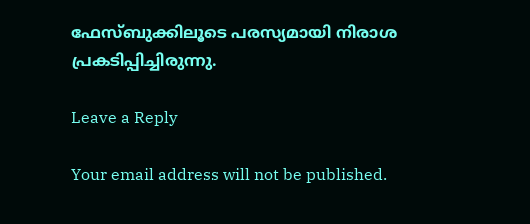ഫേസ്ബുക്കിലൂടെ പരസ്യമായി നിരാശ പ്രകടിപ്പിച്ചിരുന്നു.

Leave a Reply

Your email address will not be published.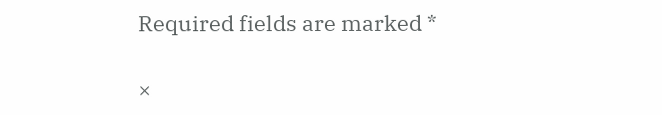Required fields are marked *

×